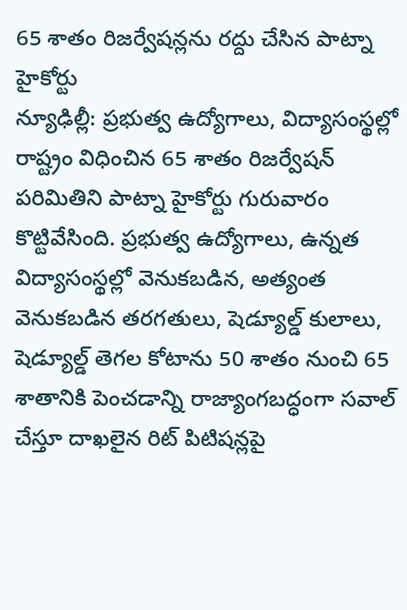65 శాతం రిజర్వేషన్లను రద్దు చేసిన పాట్నా హైకోర్టు
న్యూఢిల్లీ: ప్రభుత్వ ఉద్యోగాలు, విద్యాసంస్థల్లో రాష్ట్రం విధించిన 65 శాతం రిజర్వేషన్ పరిమితిని పాట్నా హైకోర్టు గురువారం కొట్టివేసింది. ప్రభుత్వ ఉద్యోగాలు, ఉన్నత విద్యాసంస్థల్లో వెనుకబడిన, అత్యంత వెనుకబడిన తరగతులు, షెడ్యూల్డ్ కులాలు, షెడ్యూల్డ్ తెగల కోటాను 50 శాతం నుంచి 65 శాతానికి పెంచడాన్ని రాజ్యాంగబద్ధంగా సవాల్ చేస్తూ దాఖలైన రిట్ పిటిషన్లపై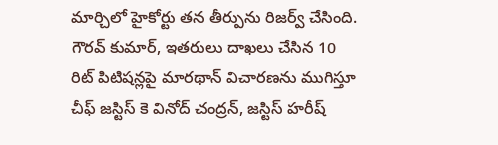మార్చిలో హైకోర్టు తన తీర్పును రిజర్వ్ చేసింది. గౌరవ్ కుమార్, ఇతరులు దాఖలు చేసిన 10 రిట్ పిటిషన్లపై మారథాన్ విచారణను ముగిస్తూ చీఫ్ జస్టిస్ కె వినోద్ చంద్రన్, జస్టిస్ హరీష్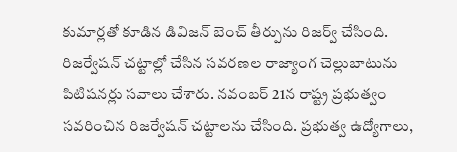కుమార్లతో కూడిన డివిజన్ బెంచ్ తీర్పును రిజర్వ్ చేసింది.
రిజర్వేషన్ చట్టాల్లో చేసిన సవరణల రాజ్యాంగ చెల్లుబాటును పిటిషనర్లు సవాలు చేశారు. నవంబర్ 21న రాష్ట్ర ప్రభుత్వం సవరించిన రిజర్వేషన్ చట్టాలను చేసింది. ప్రభుత్వ ఉద్యోగాలు,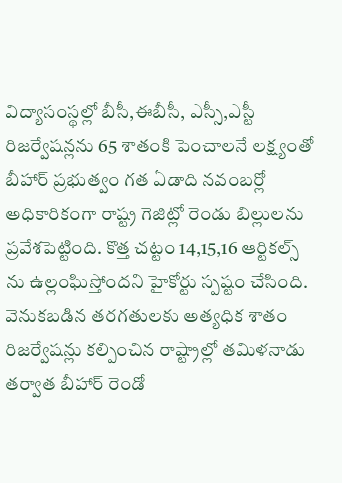విద్యాసంస్థల్లో బీసీ,ఈబీసీ, ఎస్సీ,ఎస్టీ రిజర్వేషన్లను 65 శాతంకి పెంచాలనే లక్ష్యంతో బీహార్ ప్రభుత్వం గత ఏడాది నవంబర్లో అధికారికంగా రాష్ట్ర గెజిట్లో రెండు బిల్లులను ప్రవేశపెట్టింది. కొత్త చట్టం 14,15,16 ఆర్టికల్స్ ను ఉల్లంఘిస్తోందని హైకోర్టు స్పష్టం చేసింది. వెనుకబడిన తరగతులకు అత్యధిక శాతం రిజర్వేషన్లు కల్పించిన రాష్ట్రాల్లో తమిళనాడు తర్వాత బీహార్ రెండో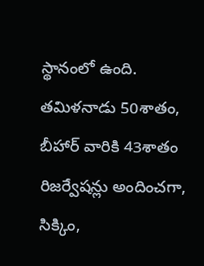స్థానంలో ఉంది. తమిళనాడు 50శాతం, బీహార్ వారికి 43శాతం రిజర్వేషన్లు అందించగా, సిక్కిం,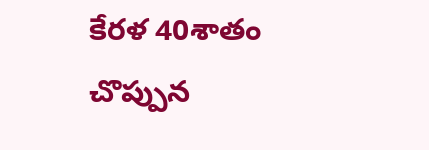కేరళ 40శాతం చొప్పున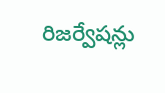రిజర్వేషన్లు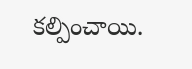కల్పించాయి.